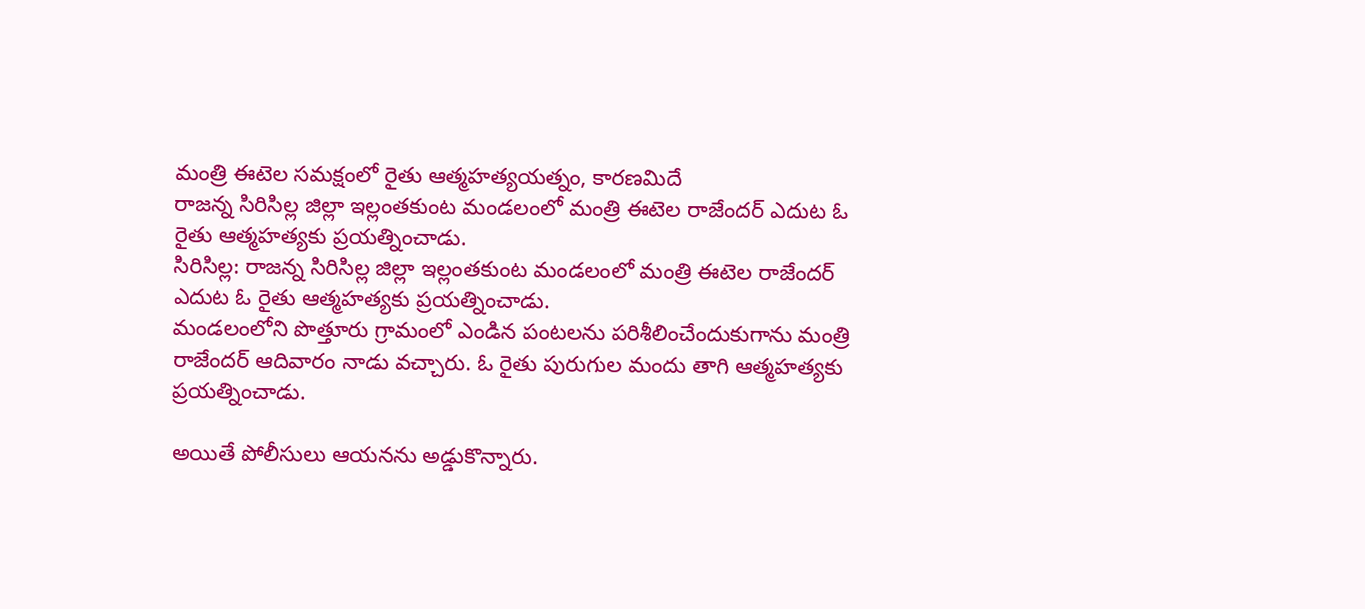మంత్రి ఈటెల సమక్షంలో రైతు ఆత్మహత్యయత్నం, కారణమిదే
రాజన్న సిరిసిల్ల జిల్లా ఇల్లంతకుంట మండలంలో మంత్రి ఈటెల రాజేందర్ ఎదుట ఓ రైతు ఆత్మహత్యకు ప్రయత్నించాడు.
సిరిసిల్ల: రాజన్న సిరిసిల్ల జిల్లా ఇల్లంతకుంట మండలంలో మంత్రి ఈటెల రాజేందర్ ఎదుట ఓ రైతు ఆత్మహత్యకు ప్రయత్నించాడు.
మండలంలోని పొత్తూరు గ్రామంలో ఎండిన పంటలను పరిశీలించేందుకుగాను మంత్రి రాజేందర్ ఆదివారం నాడు వచ్చారు. ఓ రైతు పురుగుల మందు తాగి ఆత్మహత్యకు ప్రయత్నించాడు.

అయితే పోలీసులు ఆయనను అడ్డుకొన్నారు.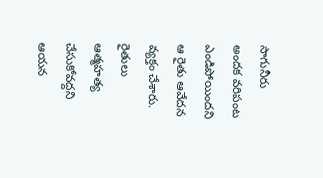సాగునీరు అందక వరిపంట ఎండిపోయిందని ఆ రైతు ఆవేదన వ్యక్తం చేశారు. రైతులు ఆత్మహత్య చేసుకోవద్దని ఆయన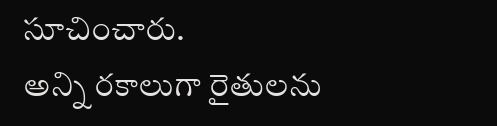సూచించారు.
అన్ని రకాలుగా రైతులను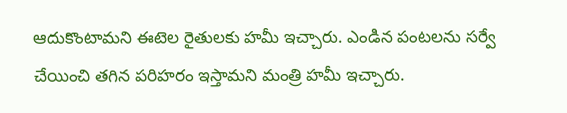ఆదుకొంటామని ఈటెల రైతులకు హమీ ఇచ్చారు. ఎండిన పంటలను సర్వే చేయించి తగిన పరిహరం ఇస్తామని మంత్రి హమీ ఇచ్చారు.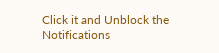Click it and Unblock the Notifications